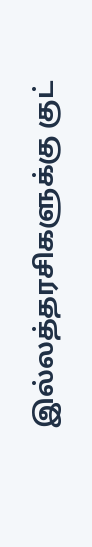இல்லத்தரசிகளுக்கு குட்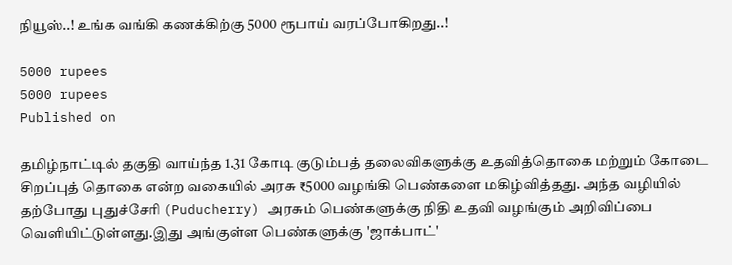நியூஸ்..! உங்க வங்கி கணக்கிற்கு 5000 ரூபாய் வரப்போகிறது..!

5000 rupees
5000 rupees
Published on

தமிழ்நாட்டில் தகுதி வாய்ந்த 1.31 கோடி குடும்பத் தலைவிகளுக்கு உதவித்தொகை மற்றும் கோடை சிறப்புத் தொகை என்ற வகையில் அரசு ₹5000 வழங்கி பெண்களை மகிழ்வித்தது. அந்த வழியில் தற்போது புதுச்சேரி (Puducherry) அரசும் பெண்களுக்கு நிதி உதவி வழங்கும் அறிவிப்பை வெளியிட்டுள்ளது.இது அங்குள்ள பெண்களுக்கு 'ஜாக்பாட்'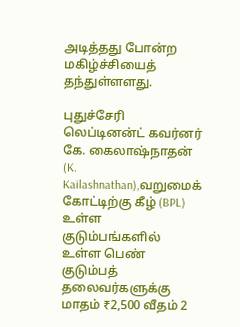அடித்தது போன்ற மகிழ்ச்சியைத் தந்துள்ளளது.

புதுச்சேரி லெப்டினன்ட் கவர்னர் கே. கைலாஷ்நாதன் (K. Kailashnathan),வறுமைக் கோட்டிற்கு கீழ் (BPL) உள்ள குடும்பங்களில் உள்ள பெண் குடும்பத் தலைவர்களுக்கு மாதம் ₹2,500 வீதம் 2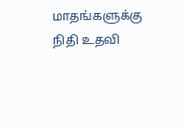மாதங்களுக்கு நிதி உதவி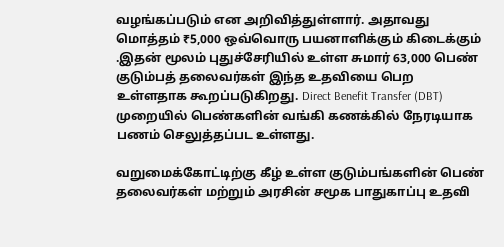வழங்கப்படும் என அறிவித்துள்ளார். அதாவது மொத்தம் ₹5,000 ஒவ்வொரு பயனாளிக்கும் கிடைக்கும் .இதன் மூலம் புதுச்சேரியில் உள்ள சுமார் 63,000 பெண் குடும்பத் தலைவர்கள் இந்த உதவியை பெற உள்ளதாக கூறப்படுகிறது. Direct Benefit Transfer (DBT) முறையில் பெண்களின் வங்கி கணக்கில் நேரடியாக பணம் செலுத்தப்பட உள்ளது.

வறுமைக்கோட்டிற்கு கீழ் உள்ள குடும்பங்களின் பெண் தலைவர்கள் மற்றும் அரசின் சமூக பாதுகாப்பு உதவி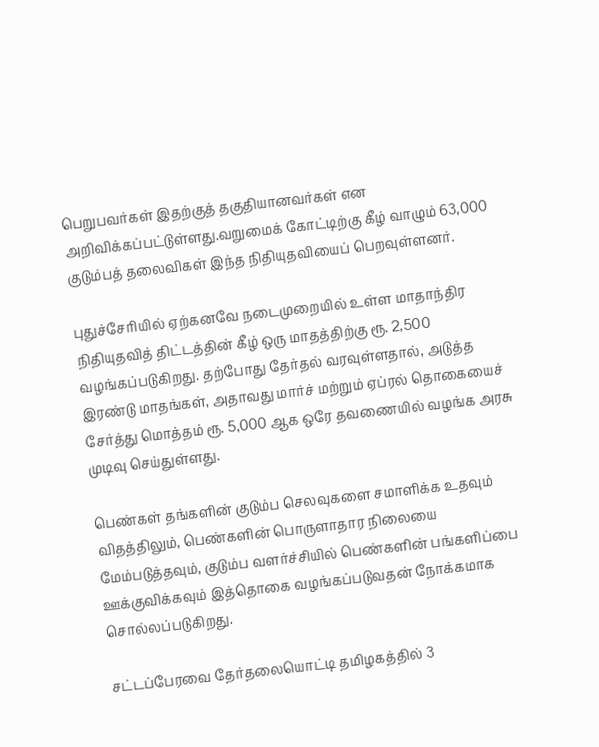பெறுபவர்கள் இதற்குத் தகுதியானவர்கள் என அறிவிக்கப்பட்டுள்ளது.வறுமைக் கோட்டிற்கு கீழ் வாழும் 63,000 குடும்பத் தலைவிகள் இந்த நிதியுதவியைப் பெறவுள்ளனர்.

புதுச்சேரியில் ஏற்கனவே நடைமுறையில் உள்ள மாதாந்திர நிதியுதவித் திட்டத்தின் கீழ் ஒரு மாதத்திற்கு ரூ. 2,500 வழங்கப்படுகிறது. தற்போது தேர்தல் வரவுள்ளதால், அடுத்த இரண்டு மாதங்கள், அதாவது மார்ச் மற்றும் ஏப்ரல் தொகையைச் சேர்த்து மொத்தம் ரூ. 5,000 ஆக ஒரே தவணையில் வழங்க அரசு முடிவு செய்துள்ளது.

பெண்கள் தங்களின் குடும்ப செலவுகளை சமாளிக்க உதவும் விதத்திலும், பெண்களின் பொருளாதார நிலையை மேம்படுத்தவும், குடும்ப வளர்ச்சியில் பெண்களின் பங்களிப்பை ஊக்குவிக்கவும் இத்தொகை வழங்கப்படுவதன் நோக்கமாக சொல்லப்படுகிறது.

சட்டப்பேரவை தேர்தலையொட்டி தமிழகத்தில் 3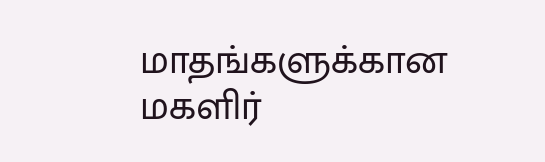மாதங்களுக்கான மகளிர்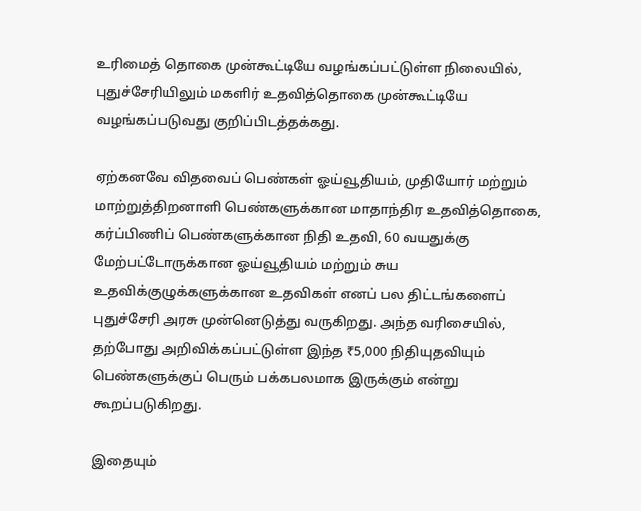உரிமைத் தொகை முன்கூட்டியே வழங்கப்பட்டுள்ள நிலையில், புதுச்சேரியிலும் மகளிர் உதவித்தொகை முன்கூட்டியே வழங்கப்படுவது குறிப்பிடத்தக்கது.

ஏற்கனவே விதவைப் பெண்கள் ஓய்வூதியம், முதியோர் மற்றும் மாற்றுத்திறனாளி பெண்களுக்கான மாதாந்திர உதவித்தொகை, கர்ப்பிணிப் பெண்களுக்கான நிதி உதவி, 60 வயதுக்கு மேற்பட்டோருக்கான ஓய்வூதியம் மற்றும் சுய உதவிக்குழுக்களுக்கான உதவிகள் எனப் பல திட்டங்களைப் புதுச்சேரி அரசு முன்னெடுத்து வருகிறது. அந்த வரிசையில், தற்போது அறிவிக்கப்பட்டுள்ள இந்த ₹5,000 நிதியுதவியும் பெண்களுக்குப் பெரும் பக்கபலமாக இருக்கும் என்று கூறப்படுகிறது.

இதையும்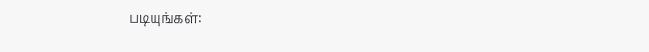படியுங்கள்: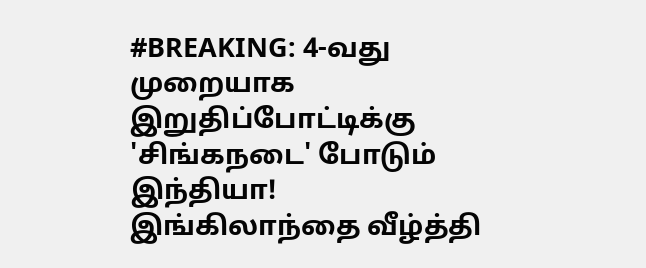#BREAKING: 4-வது முறையாக இறுதிப்போட்டிக்கு 'சிங்கநடை' போடும் இந்தியா! இங்கிலாந்தை வீழ்த்தி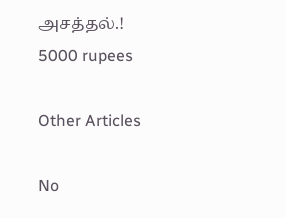அசத்தல்.!
5000 rupees

Other Articles

No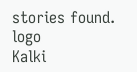stories found.
logo
Kalki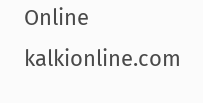Online
kalkionline.com